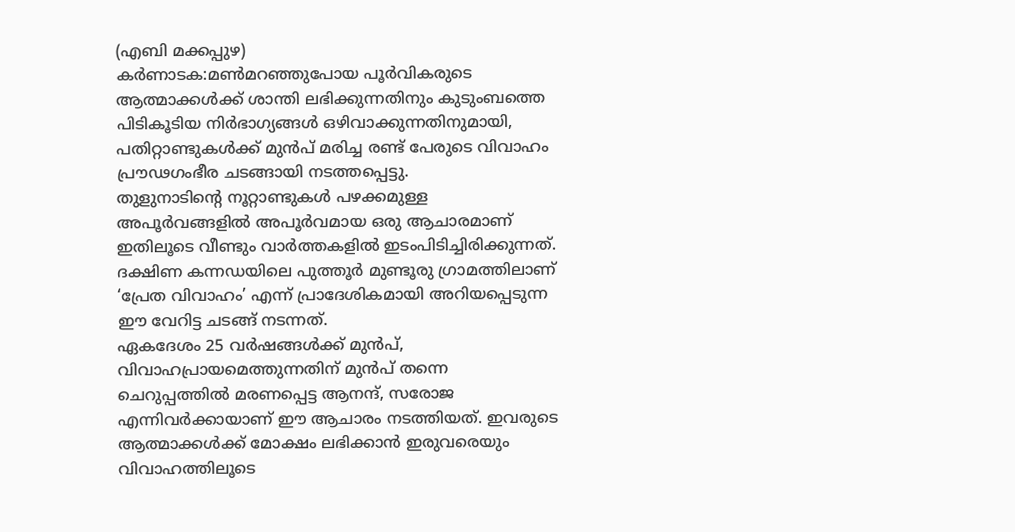(എബി മക്കപ്പുഴ)
കർണാടക:മൺമറഞ്ഞുപോയ പൂർവികരുടെ ആത്മാക്കൾക്ക് ശാന്തി ലഭിക്കുന്നതിനും കുടുംബത്തെ പിടികൂടിയ നിർഭാഗ്യങ്ങൾ ഒഴിവാക്കുന്നതിനുമായി, പതിറ്റാണ്ടുകൾക്ക് മുൻപ് മരിച്ച രണ്ട് പേരുടെ വിവാഹം പ്രൗഢഗംഭീര ചടങ്ങായി നടത്തപ്പെട്ടു.
തുളുനാടിന്റെ നൂറ്റാണ്ടുകൾ പഴക്കമുള്ള അപൂർവങ്ങളിൽ അപൂർവമായ ഒരു ആചാരമാണ് ഇതിലൂടെ വീണ്ടും വാർത്തകളിൽ ഇടംപിടിച്ചിരിക്കുന്നത്.
ദക്ഷിണ കന്നഡയിലെ പുത്തൂർ മുണ്ടൂരു ഗ്രാമത്തിലാണ് ‘പ്രേത വിവാഹം’ എന്ന് പ്രാദേശികമായി അറിയപ്പെടുന്ന ഈ വേറിട്ട ചടങ്ങ് നടന്നത്.
ഏകദേശം 25 വർഷങ്ങൾക്ക് മുൻപ്, വിവാഹപ്രായമെത്തുന്നതിന് മുൻപ് തന്നെ ചെറുപ്പത്തിൽ മരണപ്പെട്ട ആനന്ദ്, സരോജ എന്നിവർക്കായാണ് ഈ ആചാരം നടത്തിയത്. ഇവരുടെ ആത്മാക്കൾക്ക് മോക്ഷം ലഭിക്കാൻ ഇരുവരെയും വിവാഹത്തിലൂടെ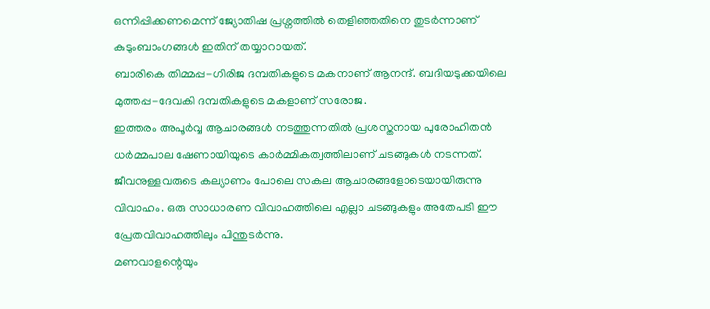ഒന്നിപ്പിക്കണമെന്ന് ജ്യോതിഷ പ്രശ്നത്തിൽ തെളിഞ്ഞതിനെ തുടർന്നാണ് കുടുംബാംഗങ്ങൾ ഇതിന് തയ്യാറായത്.
ബാരികെ തിമ്മപ്പ-ഗിരിജ ദമ്പതികളുടെ മകനാണ് ആനന്ദ്. ബദിയടുക്കയിലെ മുത്തപ്പ-ദേവകി ദമ്പതികളുടെ മകളാണ് സരോജ.
ഇത്തരം അപൂർവ്വ ആചാരങ്ങൾ നടത്തുന്നതിൽ പ്രശസ്തനായ പുരോഹിതൻ ധർമ്മപാല ഷേണായിയുടെ കാർമ്മികത്വത്തിലാണ് ചടങ്ങുകൾ നടന്നത്.
ജീവനുള്ളവരുടെ കല്യാണം പോലെ സകല ആചാരങ്ങളോടെയായിരുന്നു വിവാഹം. ഒരു സാധാരണ വിവാഹത്തിലെ എല്ലാ ചടങ്ങുകളും അതേപടി ഈ പ്രേതവിവാഹത്തിലും പിന്തുടർന്നു.
മണവാളന്റെയും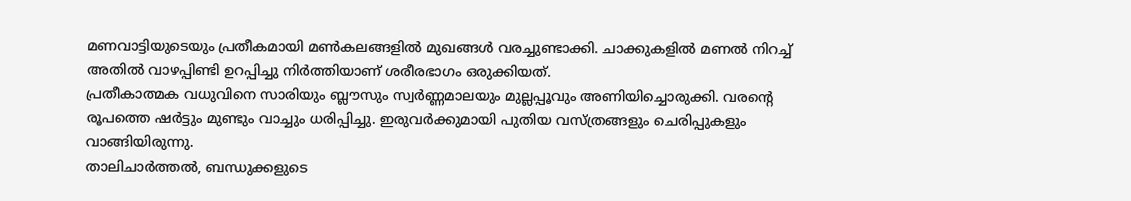മണവാട്ടിയുടെയും പ്രതീകമായി മൺകലങ്ങളിൽ മുഖങ്ങൾ വരച്ചുണ്ടാക്കി. ചാക്കുകളിൽ മണൽ നിറച്ച് അതിൽ വാഴപ്പിണ്ടി ഉറപ്പിച്ചു നിർത്തിയാണ് ശരീരഭാഗം ഒരുക്കിയത്.
പ്രതീകാത്മക വധുവിനെ സാരിയും ബ്ലൗസും സ്വർണ്ണമാലയും മുല്ലപ്പൂവും അണിയിച്ചൊരുക്കി. വരന്റെ രൂപത്തെ ഷർട്ടും മുണ്ടും വാച്ചും ധരിപ്പിച്ചു. ഇരുവർക്കുമായി പുതിയ വസ്ത്രങ്ങളും ചെരിപ്പുകളും വാങ്ങിയിരുന്നു.
താലിചാർത്തൽ, ബന്ധുക്കളുടെ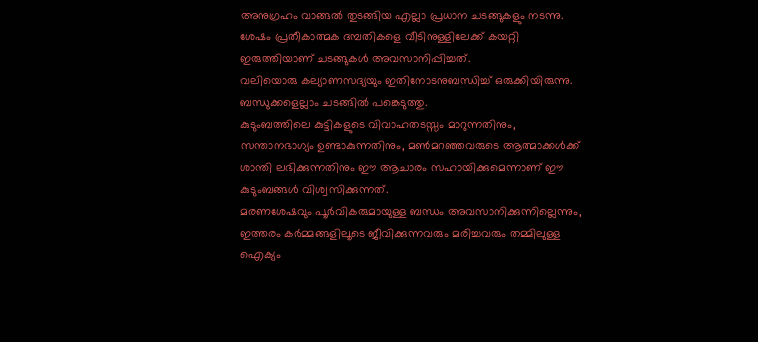അനുഗ്രഹം വാങ്ങൽ തുടങ്ങിയ എല്ലാ പ്രധാന ചടങ്ങുകളും നടന്നു. ശേഷം പ്രതീകാത്മക ദമ്പതികളെ വീടിനുള്ളിലേക്ക് കയറ്റി ഇരുത്തിയാണ് ചടങ്ങുകൾ അവസാനിപ്പിച്ചത്.
വലിയൊരു കല്യാണസദ്യയും ഇതിനോടനുബന്ധിച്ച് ഒരുക്കിയിരുന്നു. ബന്ധുക്കളെല്ലാം ചടങ്ങിൽ പങ്കെടുത്തു.
കുടുംബത്തിലെ കുട്ടികളുടെ വിവാഹതടസ്സം മാറുന്നതിനും, സന്താനഭാഗ്യം ഉണ്ടാകുന്നതിനും, മൺമറഞ്ഞവരുടെ ആത്മാക്കൾക്ക് ശാന്തി ലഭിക്കുന്നതിനും ഈ ആചാരം സഹായിക്കുമെന്നാണ് ഈ കുടുംബങ്ങൾ വിശ്വസിക്കുന്നത്.
മരണശേഷവും പൂർവികരുമായുള്ള ബന്ധം അവസാനിക്കുന്നില്ലെന്നും, ഇത്തരം കർമ്മങ്ങളിലൂടെ ജീവിക്കുന്നവരും മരിച്ചവരും തമ്മിലുള്ള ഐക്യം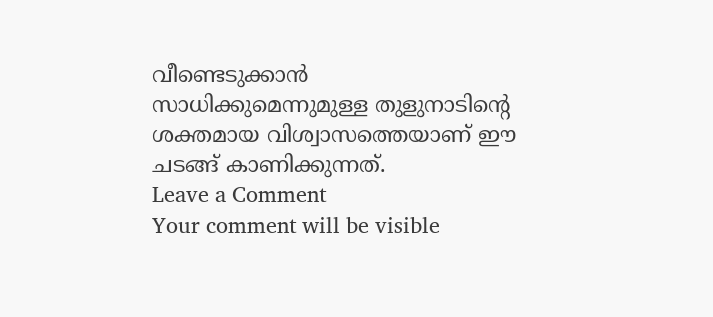വീണ്ടെടുക്കാൻ സാധിക്കുമെന്നുമുള്ള തുളുനാടിന്റെ ശക്തമായ വിശ്വാസത്തെയാണ് ഈ ചടങ്ങ് കാണിക്കുന്നത്.
Leave a Comment
Your comment will be visible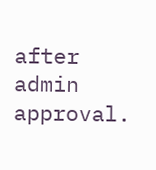after admin approval.